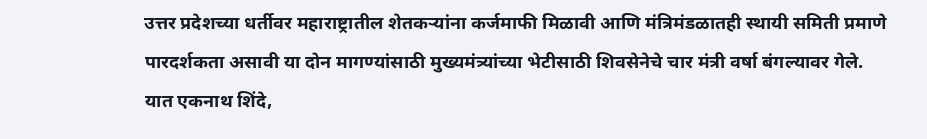उत्तर प्रदेशच्या धर्तीवर महाराष्ट्रातील शेतकऱ्यांना कर्जमाफी मिळावी आणि मंत्रिमंडळातही स्थायी समिती प्रमाणे पारदर्शकता असावी या दोन मागण्यांसाठी मुख्यमंत्र्यांच्या भेटीसाठी शिवसेनेचे चार मंत्री वर्षा बंगल्यावर गेले. यात एकनाथ शिंदे,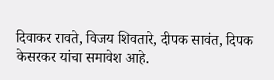दिवाकर रावते, विजय शिवतारे, दीपक सावंत, दिपक केसरकर यांचा समावेश आहे.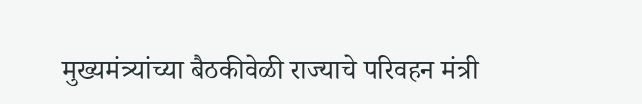मुख्यमंत्र्यांच्या बैठकीवेळी राज्याचे परिवहन मंत्री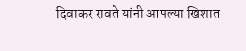दिवाकर रावते यांनी आपल्या खिशात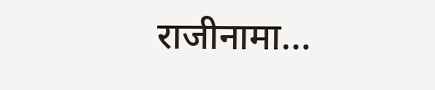राजीनामा...